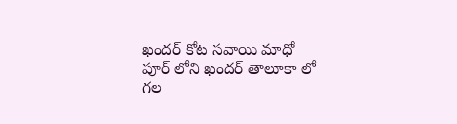ఖందర్ కోట సవాయి మాధో పూర్ లోని ఖందర్ తాలూకా లో గల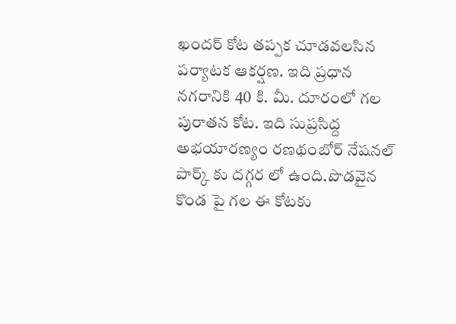ఖందర్ కోట తప్పక చూడవలసిన పర్యాటక ఆకర్షణ. ఇది ప్రధాన నగరానికి 40 కి. మీ. దూరంలో గల పురాతన కోట. ఇది సుప్రసిద్ద అభయారణ్య౦ రణథంబోర్ నేషనల్ పార్క్ కు దగ్గర లో ఉంది.పొడవైన కొండ పై గల ఈ కోటకు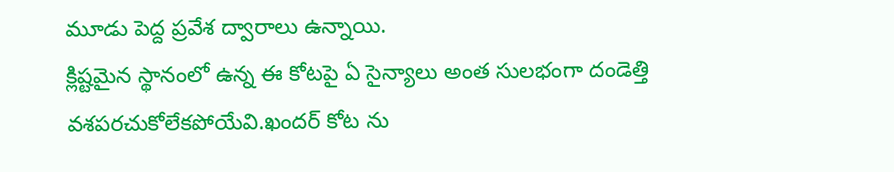మూడు పెద్ద ప్రవేశ ద్వారాలు ఉన్నాయి.
క్లిష్టమైన స్థానంలో ఉన్న ఈ కోటపై ఏ సైన్యాలు అంత సులభంగా దండెత్తి వశపరచుకోలేకపోయేవి.ఖందర్ కోట ను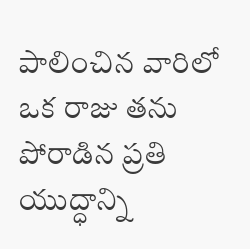పాలించిన వారిలో ఒక రాజు తను పోరాడిన ప్రతి యుద్ధాన్ని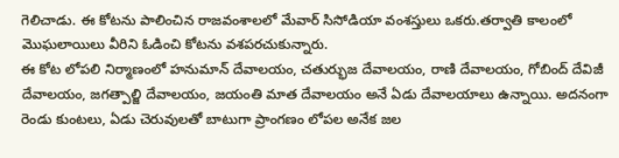గెలిచాడు. ఈ కోటను పాలించిన రాజవంశాలలో మేవార్ సిసోడియా వంశస్తులు ఒకరు.తర్వాతి కాలంలో మొఘలాయిలు వీరిని ఓడించి కోటను వశపరచుకున్నారు.
ఈ కోట లోపలి నిర్మాణంలో హనుమాన్ దేవాలయం, చతుర్భుజ దేవాలయం, రాణి దేవాలయం, గోబింద్ దేవిజీ దేవాలయం, జగత్పాల్జి దేవాలయం, జయంతి మాత దేవాలయం అనే ఏడు దేవాలయాలు ఉన్నాయి. అదనంగా రెండు కుంటలు, ఏడు చెరువులతో బాటుగా ప్రాంగణం లోపల అనేక జల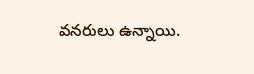వనరులు ఉన్నాయి.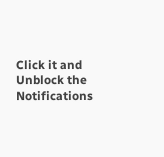Click it and Unblock the Notifications